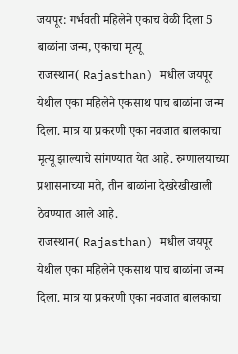जयपूर: गर्भवती महिलेने एकाच वेळी दिला 5 बाळांना जन्म, एकाचा मृत्यू
राजस्थान( Rajasthan) मधील जयपूर येथील एका महिलेने एकसाथ पाच बाळांना जन्म दिला. मात्र या प्रकरणी एका नवजात बालकाचा मृत्यू झाल्याचे सांगण्यात येत आहे. रुग्णालयाच्या प्रशासनाच्या मते, तीन बाळांना देखरेखीखाली ठेवण्यात आले आहे.
राजस्थान( Rajasthan) मधील जयपूर येथील एका महिलेने एकसाथ पाच बाळांना जन्म दिला. मात्र या प्रकरणी एका नवजात बालकाचा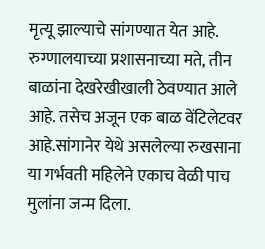मृत्यू झाल्याचे सांगण्यात येत आहे. रुग्णालयाच्या प्रशासनाच्या मते, तीन बाळांना देखरेखीखाली ठेवण्यात आले आहे. तसेच अजून एक बाळ वेंटिलेटवर आहे.सांगानेर येथे असलेल्या रुखसाना या गर्भवती महिलेने एकाच वेळी पाच मुलांना जन्म दिला.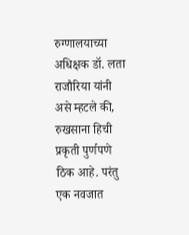रुग्णालयाच्या अधिक्षक डॉ. लता राजौरिया यांनी असे म्हटले की, रुखसाना हिची प्रकृती पुर्णपणे ठिक आहे. परंतु एक नवजात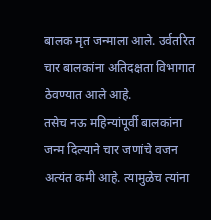बालक मृत जन्माला आले. उर्वतरित चार बालकांना अतिदक्षता विभागात ठेवण्यात आले आहे.
तसेच नऊ महिन्यांपूर्वी बालकांना जन्म दिल्याने चार जणांचे वजन अत्यंत कमी आहे. त्यामुळेच त्यांना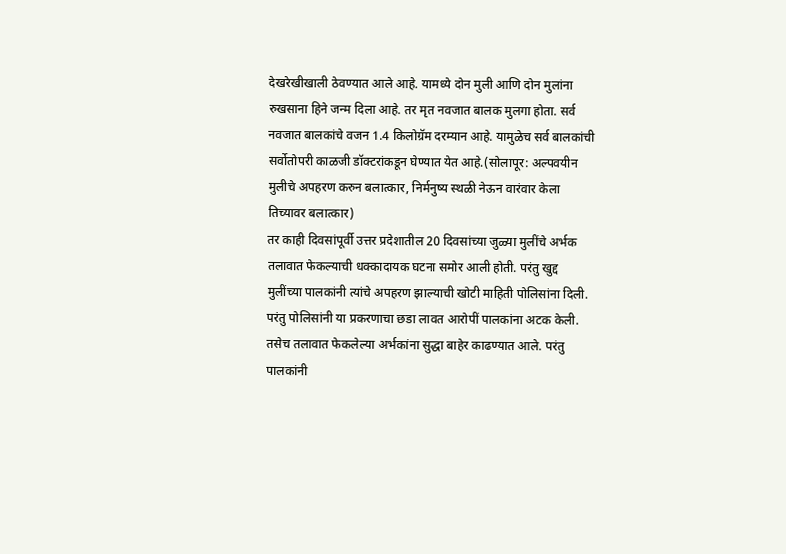देखरेखीखाली ठेवण्यात आले आहे. यामध्ये दोन मुली आणि दोन मुलांना रुखसाना हिने जन्म दिला आहे. तर मृत नवजात बालक मुलगा होता. सर्व नवजात बालकांचे वजन 1.4 किलोग्रॅम दरम्यान आहे. यामुळेच सर्व बालकांची सर्वोतोपरी काळजी डॉक्टरांकडून घेण्यात येत आहे.(सोलापूर: अल्पवयीन मुलीचे अपहरण करुन बलात्कार, निर्मनुष्य स्थळी नेऊन वारंवार केला तिच्यावर बलात्कार)
तर काही दिवसांपूर्वी उत्तर प्रदेशातील 20 दिवसांच्या जुळ्या मुलींचे अर्भक तलावात फेकल्याची धक्कादायक घटना समोर आली होती. परंतु खुद्द मुलींच्या पालकांनी त्यांचे अपहरण झाल्याची खोटी माहिती पोलिसांना दिली. परंतु पोलिसांनी या प्रकरणाचा छडा लावत आरोपीं पालकांना अटक केली. तसेच तलावात फेकलेल्या अर्भकांना सुद्धा बाहेर काढण्यात आले. परंतु पालकांनी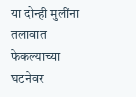या दोन्ही मुलींना तलावात फेकल्याच्या घटनेवर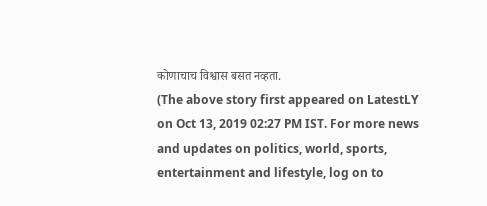कोणाचाच विश्वास बसत नव्हता.
(The above story first appeared on LatestLY on Oct 13, 2019 02:27 PM IST. For more news and updates on politics, world, sports, entertainment and lifestyle, log on to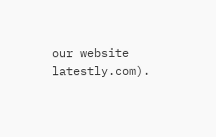our website latestly.com).